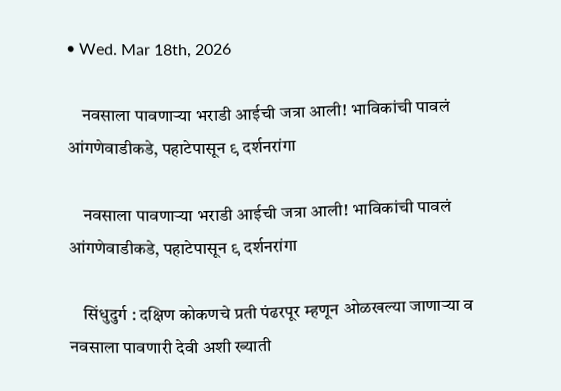• Wed. Mar 18th, 2026

    नवसाला पावणाऱ्या भराडी आईची जत्रा आली! भाविकांची पावलं आंगणेवाडीकडे, पहाटेपासून ९ दर्शनरांगा

    नवसाला पावणाऱ्या भराडी आईची जत्रा आली! भाविकांची पावलं आंगणेवाडीकडे, पहाटेपासून ९ दर्शनरांगा

    सिंधुदुर्ग : दक्षिण कोकणचे प्रती पंढरपूर म्हणून ओळखल्या जाणाऱ्या व नवसाला पावणारी देवी अशी ख्याती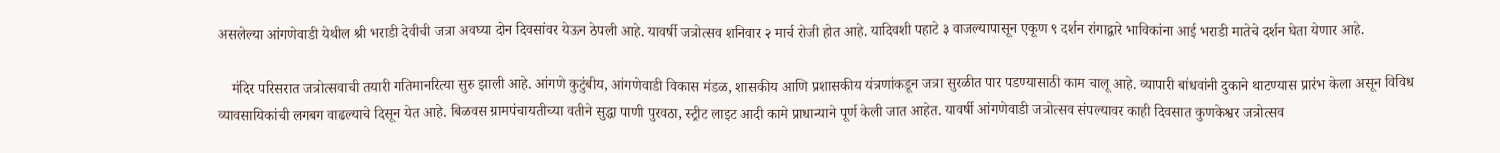असलेल्या आंगणेवाडी येथील श्री भराडी देवीची जत्रा अवघ्या दोन दिवसांवर येऊन ठेपली आहे. यावर्षी जत्रोत्सव शनिवार २ मार्च रोजी होत आहे. यादिवशी पहाटे ३ वाजल्यापासून एकूण ९ दर्शन रांगाद्वारे भाविकांना आई भराडी मातेचे दर्शन घेता येणार आहे.

    मंदिर परिसरात जत्रोत्सवाची तयारी गतिमानरित्या सुरु झाली आहे. आंगणे कुटुंबीय, आंगणेवाडी विकास मंडळ, शासकीय आणि प्रशासकीय यंत्रणांकडून जत्रा सुरळीत पार पडण्यासाठी काम चालू आहे. व्यापारी बांधवांनी दुकाने थाटण्यास प्रारंभ केला असून विविध व्यावसायिकांची लगबग वाढल्याचे दिसून येत आहे. बिळवस ग्रामपंचायतीच्या वतीने सुद्धा पाणी पुरवठा, स्ट्रीट लाइट आदी कामे प्राधान्याने पूर्ण केली जात आहेत. यावर्षी आंगणेवाडी जत्रोत्सव संपल्यावर काही दिवसात कुणकेश्वर जत्रोत्सव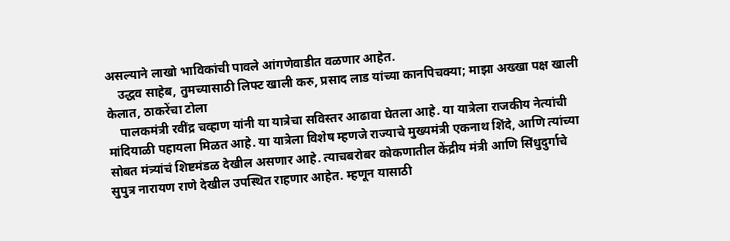असल्याने लाखो भाविकांची पावले आंगणेवाडीत वळणार आहेत.
    उद्धव साहेब, तुमच्यासाठी लिफ्ट खाली करु, प्रसाद लाड यांच्या कानपिचक्या; माझा अख्खा पक्ष खाली केलात, ठाकरेंचा टोला
    पालकमंत्री रवींद्र चव्हाण यांनी या यात्रेचा सविस्तर आढावा घेतला आहे. या यात्रेला राजकीय नेत्यांची मांदियाळी पहायला मिळत आहे. या यात्रेला विशेष म्हणजे राज्याचे मुख्यमंत्री एकनाथ शिंदे, आणि त्यांच्या सोबत मंत्र्यांचं शिष्टमंडळ देखील असणार आहे. त्याचबरोबर कोकणातील केंद्रीय मंत्री आणि सिंधुदुर्गाचे सुपुत्र नारायण राणे देखील उपस्थित राहणार आहेत. म्हणून यासाठी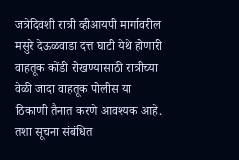जत्रेदिवशी रात्री व्हीआयपी मार्गावरील मसुरे देऊळवाडा दत्त घाटी येथे होणारी वाहतूक कोंडी रोखण्यासाठी रात्रीच्या वेळी जादा वाहतूक पोलीस या ठिकाणी तैनात करणे आवश्यक आहे. तशा सूचना संबंधित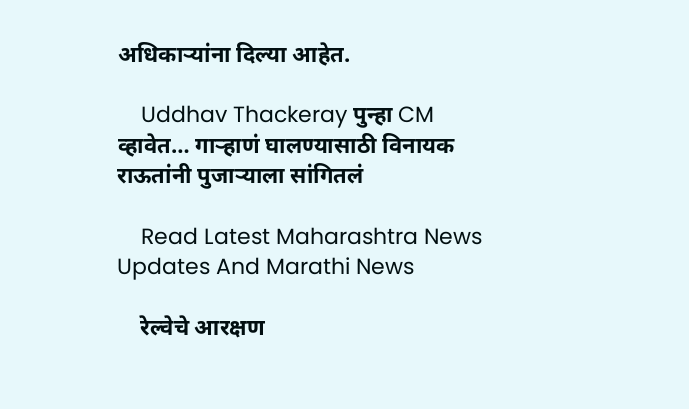अधिकाऱ्यांना दिल्या आहेत.

    Uddhav Thackeray पुन्हा CM व्हावेत… गाऱ्हाणं घालण्यासाठी विनायक राऊतांनी पुजाऱ्याला सांगितलं

    Read Latest Maharashtra News Updates And Marathi News

    रेल्वेचे आरक्षण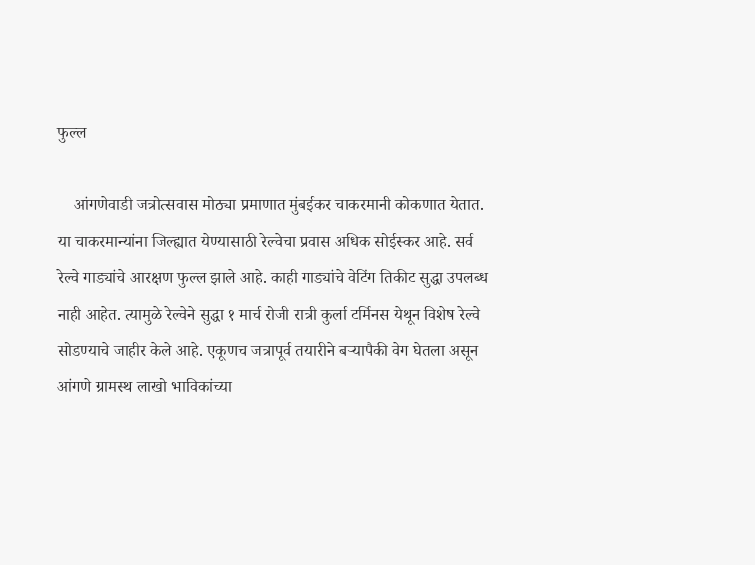फुल्ल

    आंगणेवाडी जत्रोत्सवास मोठ्या प्रमाणात मुंबईकर चाकरमानी कोकणात येतात. या चाकरमान्यांना जिल्ह्यात येण्यासाठी रेल्वेचा प्रवास अधिक सोईस्कर आहे. सर्व रेल्वे गाड्यांचे आरक्षण फुल्ल झाले आहे. काही गाड्यांचे वेटिंग तिकीट सुद्धा उपलब्ध नाही आहेत. त्यामुळे रेल्वेने सुद्धा १ मार्च रोजी रात्री कुर्ला टर्मिनस येथून विशेष रेल्वे सोडण्याचे जाहीर केले आहे. एकूणच जत्रापूर्व तयारीने बऱ्यापैकी वेग घेतला असून आंगणे ग्रामस्थ लाखो भाविकांच्या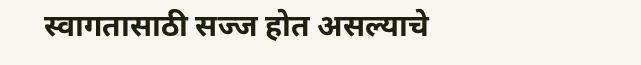स्वागतासाठी सज्ज होत असल्याचे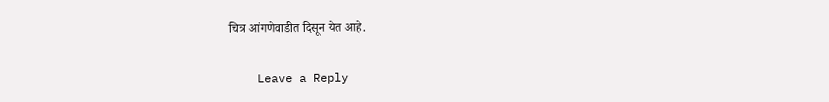चित्र आंगणेवाडीत दिसून येत आहे.

    Leave a Reply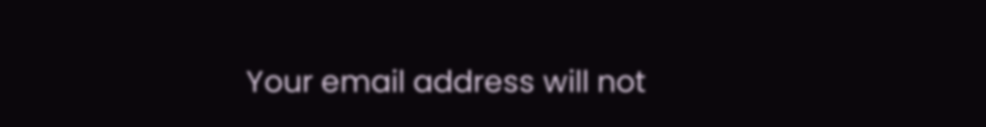Your email address will not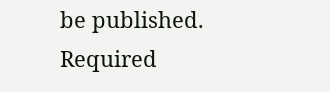be published. Required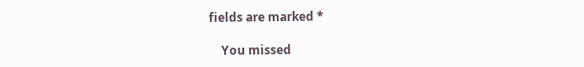fields are marked *

    You missed